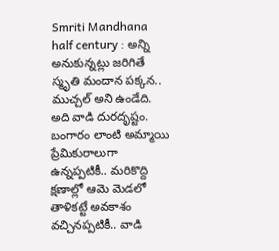Smriti Mandhana half century : అన్ని అనుకున్నట్లు జరిగితే స్మృతి మందాన పక్కన.. ముచ్చల్ అని ఉండేది. అది వాడి దురదృష్టం. బంగారం లాంటి అమ్మాయి ప్రేమికురాలుగా ఉన్నప్పటికీ.. మరికొద్ది క్షణాల్లో ఆమె మెడలో తాళికట్టే అవకాశం వచ్చినప్పటికీ.. వాడి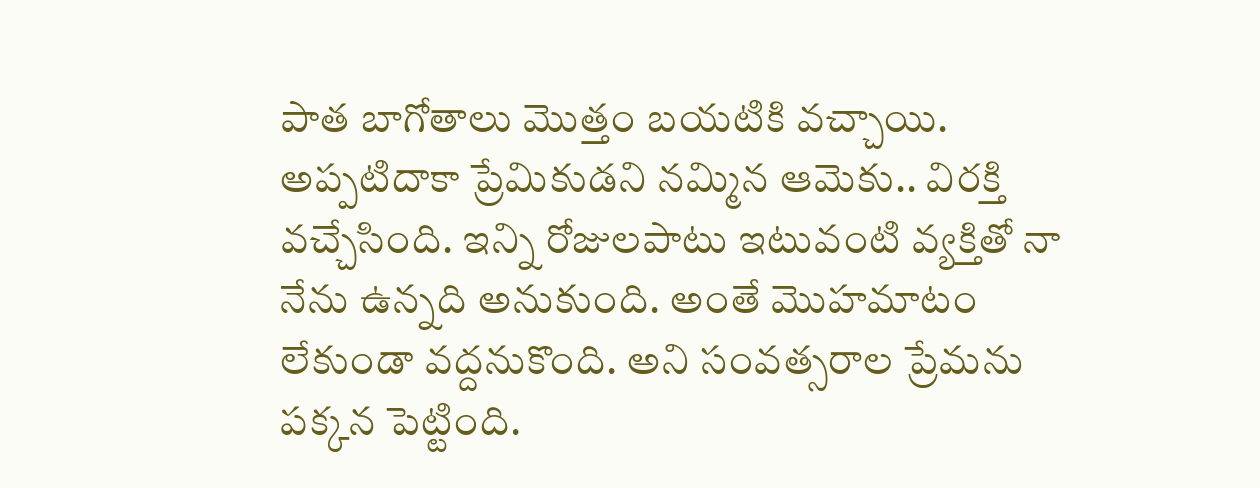పాత బాగోతాలు మొత్తం బయటికి వచ్చాయి. అప్పటిదాకా ప్రేమికుడని నమ్మిన ఆమెకు.. విరక్తి వచ్చేసింది. ఇన్ని రోజులపాటు ఇటువంటి వ్యక్తితో నా నేను ఉన్నది అనుకుంది. అంతే మొహమాటం లేకుండా వద్దనుకొంది. అని సంవత్సరాల ప్రేమను పక్కన పెట్టింది.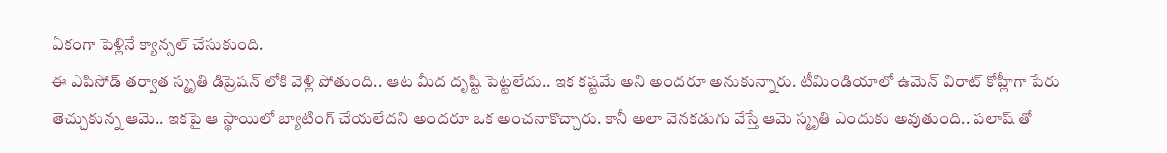ఏకంగా పెళ్లినే క్యాన్సల్ చేసుకుంది.
ఈ ఎపిసోడ్ తర్వాత స్మృతి డిప్రెషన్ లోకి వెళ్లి పోతుంది.. ఆట మీద దృష్టి పెట్టలేదు.. ఇక కష్టమే అని అందరూ అనుకున్నారు. టీమిండియాలో ఉమెన్ విరాట్ కోహ్లీగా పేరు తెచ్చుకున్న ఆమె.. ఇకపై ఆ స్థాయిలో బ్యాటింగ్ చేయలేదని అందరూ ఒక అంచనాకొచ్చారు. కానీ అలా వెనకడుగు వేస్తే ఆమె స్మృతి ఎందుకు అవుతుంది.. పలాష్ తో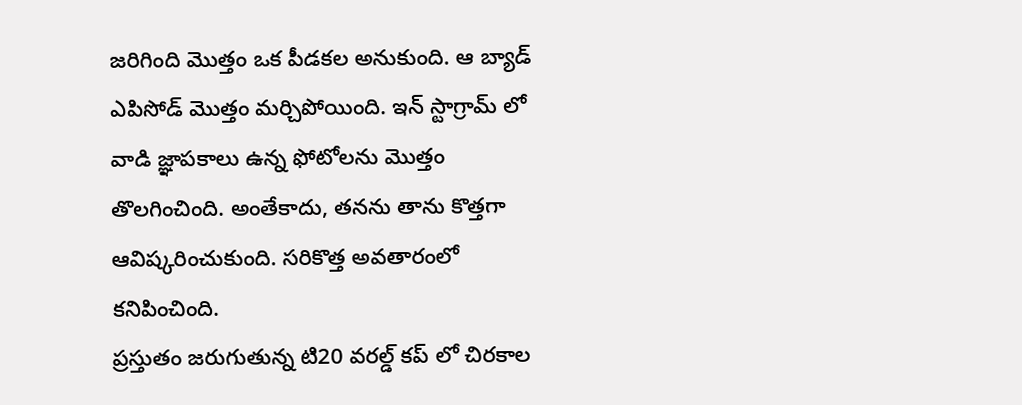జరిగింది మొత్తం ఒక పీడకల అనుకుంది. ఆ బ్యాడ్ ఎపిసోడ్ మొత్తం మర్చిపోయింది. ఇన్ స్టాగ్రామ్ లో వాడి జ్ఞాపకాలు ఉన్న ఫోటోలను మొత్తం తొలగించింది. అంతేకాదు, తనను తాను కొత్తగా ఆవిష్కరించుకుంది. సరికొత్త అవతారంలో కనిపించింది.
ప్రస్తుతం జరుగుతున్న టి20 వరల్డ్ కప్ లో చిరకాల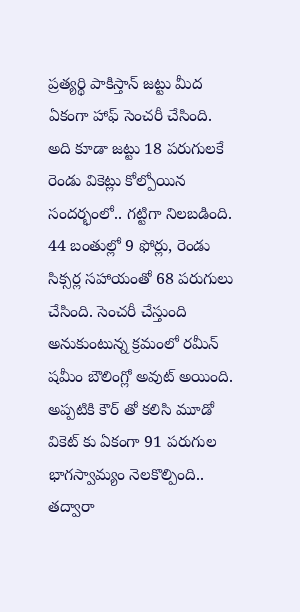ప్రత్యర్థి పాకిస్తాన్ జట్టు మీద ఏకంగా హాఫ్ సెంచరీ చేసింది. అది కూడా జట్టు 18 పరుగులకే రెండు వికెట్లు కోల్పోయిన సందర్భంలో.. గట్టిగా నిలబడింది. 44 బంతుల్లో 9 ఫోర్లు, రెండు సిక్సర్ల సహాయంతో 68 పరుగులు చేసింది. సెంచరీ చేస్తుంది అనుకుంటున్న క్రమంలో రమీన్ షమీం బౌలింగ్లో అవుట్ అయింది. అప్పటికి కౌర్ తో కలిసి మూడో వికెట్ కు ఏకంగా 91 పరుగుల భాగస్వామ్యం నెలకొల్పింది.. తద్వారా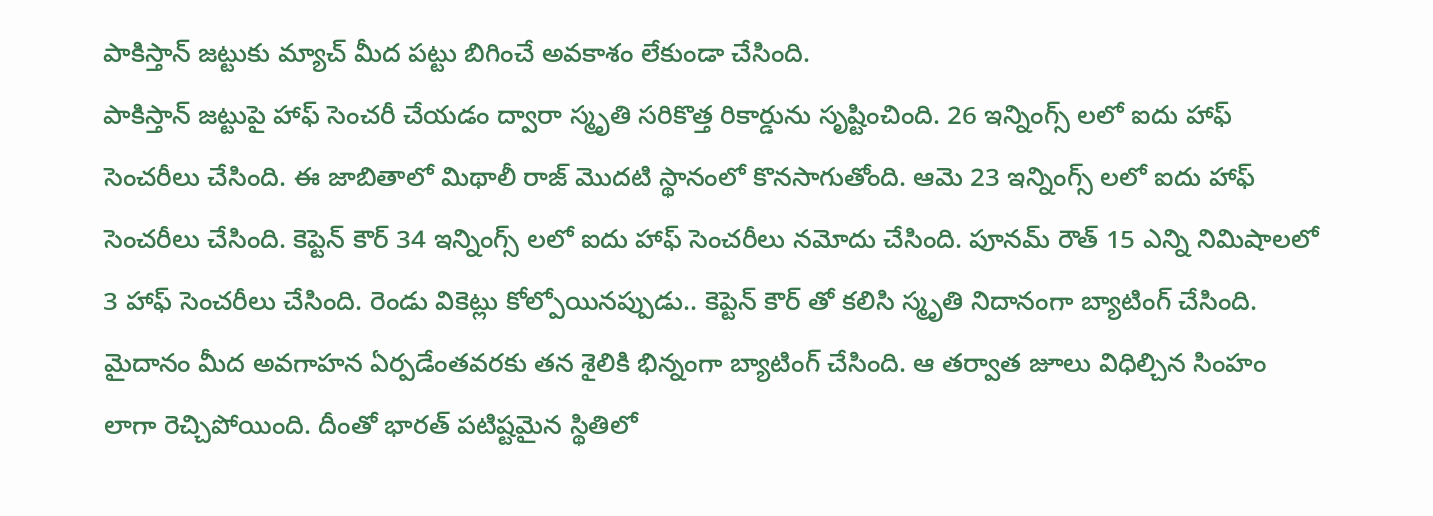పాకిస్తాన్ జట్టుకు మ్యాచ్ మీద పట్టు బిగించే అవకాశం లేకుండా చేసింది.
పాకిస్తాన్ జట్టుపై హాఫ్ సెంచరీ చేయడం ద్వారా స్మృతి సరికొత్త రికార్డును సృష్టించింది. 26 ఇన్నింగ్స్ లలో ఐదు హాఫ్ సెంచరీలు చేసింది. ఈ జాబితాలో మిథాలీ రాజ్ మొదటి స్థానంలో కొనసాగుతోంది. ఆమె 23 ఇన్నింగ్స్ లలో ఐదు హాఫ్ సెంచరీలు చేసింది. కెప్టెన్ కౌర్ 34 ఇన్నింగ్స్ లలో ఐదు హాఫ్ సెంచరీలు నమోదు చేసింది. పూనమ్ రౌత్ 15 ఎన్ని నిమిషాలలో 3 హాఫ్ సెంచరీలు చేసింది. రెండు వికెట్లు కోల్పోయినప్పుడు.. కెప్టెన్ కౌర్ తో కలిసి స్మృతి నిదానంగా బ్యాటింగ్ చేసింది. మైదానం మీద అవగాహన ఏర్పడేంతవరకు తన శైలికి భిన్నంగా బ్యాటింగ్ చేసింది. ఆ తర్వాత జూలు విధిల్చిన సింహం లాగా రెచ్చిపోయింది. దీంతో భారత్ పటిష్టమైన స్థితిలో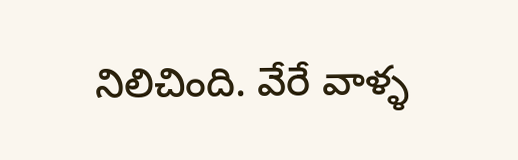నిలిచింది. వేరే వాళ్ళ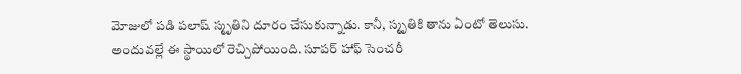మోజులో పడి పలాష్ స్మృతిని దూరం చేసుకున్నాడు. కానీ, స్మృతికి తాను ఏంటో తెలుసు. అందువల్లే ఈ స్థాయిలో రెచ్చిపోయింది. సూపర్ హాఫ్ సెంచరీ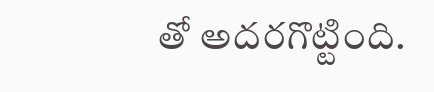తో అదరగొట్టింది.